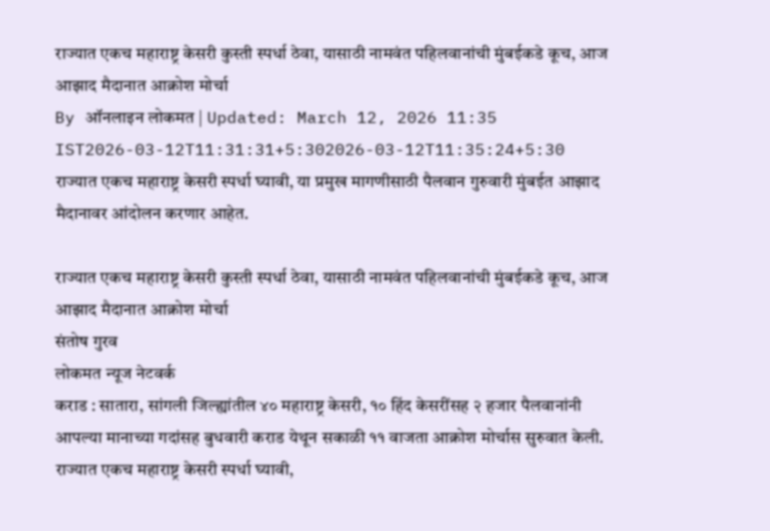राज्यात एकच महाराष्ट्र केसरी कुस्ती स्पर्धा ठेवा, यासाठी नामवंत पहिलवानांची मुंबईकडे कूच, आज आझाद मैदानात आक्रोश मोर्चा
By ऑनलाइन लोकमत | Updated: March 12, 2026 11:35 IST2026-03-12T11:31:31+5:302026-03-12T11:35:24+5:30
राज्यात एकच महाराष्ट्र केसरी स्पर्धा घ्यावी, या प्रमुख मागणीसाठी पैलवान गुरुवारी मुंबईत आझाद मैदानावर आंदोलन करणार आहेत.

राज्यात एकच महाराष्ट्र केसरी कुस्ती स्पर्धा ठेवा, यासाठी नामवंत पहिलवानांची मुंबईकडे कूच, आज आझाद मैदानात आक्रोश मोर्चा
संतोष गुरव
लोकमत न्यूज नेटवर्क
कराड : सातारा, सांगली जिल्ह्यांतील ४० महाराष्ट्र केसरी, १० हिंद केसरींसह २ हजार पैलवानांनी आपल्या मानाच्या गदांसह बुधवारी कराड येथून सकाळी ११ वाजता आक्रोश मोर्चास सुरुवात केली. राज्यात एकच महाराष्ट्र केसरी स्पर्धा घ्यावी,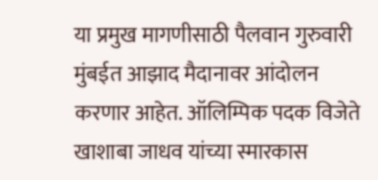या प्रमुख मागणीसाठी पैलवान गुरुवारी मुंबईत आझाद मैदानावर आंदोलन करणार आहेत. ऑलिम्पिक पदक विजेते खाशाबा जाधव यांच्या स्मारकास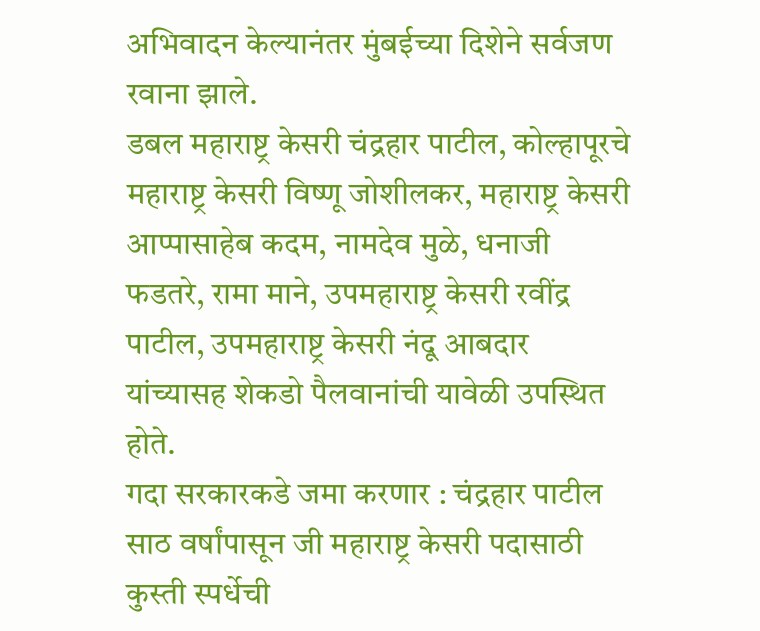अभिवादन केल्यानंतर मुंबईच्या दिशेने सर्वजण रवाना झाले.
डबल महाराष्ट्र केसरी चंद्रहार पाटील, कोल्हापूरचे महाराष्ट्र केसरी विष्णू जोशीलकर, महाराष्ट्र केसरी आप्पासाहेब कदम, नामदेव मुळे, धनाजी फडतरे, रामा माने, उपमहाराष्ट्र केसरी रवींद्र पाटील, उपमहाराष्ट्र केसरी नंदू आबदार यांच्यासह शेकडो पैलवानांची यावेळी उपस्थित होते.
गदा सरकारकडे जमा करणार : चंद्रहार पाटील
साठ वर्षांपासून जी महाराष्ट्र केसरी पदासाठी कुस्ती स्पर्धेची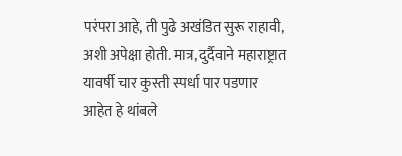परंपरा आहे, ती पुढे अखंडित सुरू राहावी, अशी अपेक्षा होती. मात्र, दुर्दैवाने महाराष्ट्रात यावर्षी चार कुस्ती स्पर्धा पार पडणार आहेत हे थांबले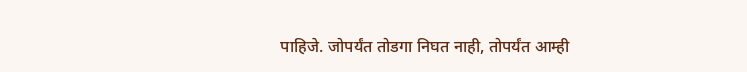पाहिजे. जोपर्यंत तोडगा निघत नाही, तोपर्यंत आम्ही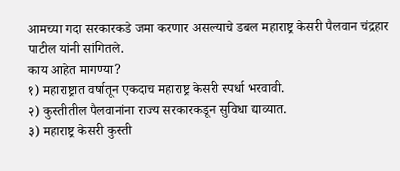आमच्या गदा सरकारकडे जमा करणार असल्याचे डबल महाराष्ट्र केसरी पैलवान चंद्रहार पाटील यांनी सांगितले.
काय आहेत मागण्या?
१) महाराष्ट्रात वर्षातून एकदाच महाराष्ट्र केसरी स्पर्धा भरवावी.
२) कुस्तीतील पैलवानांना राज्य सरकारकडून सुविधा द्याव्यात.
३) महाराष्ट्र केसरी कुस्ती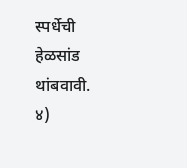स्पर्धेची हेळसांड थांबवावी.
४)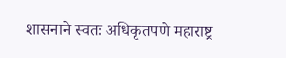शासनाने स्वतः अधिकृतपणे महाराष्ट्र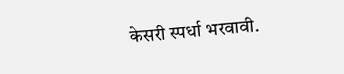केसरी स्पर्धा भरवावी.